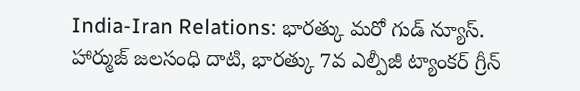India-Iran Relations: భారత్కు మరో గుడ్ న్యూస్. హార్ముజ్ జలసంధి దాటి, భారత్కు 7వ ఎల్పీజీ ట్యాంకర్ గ్రీన్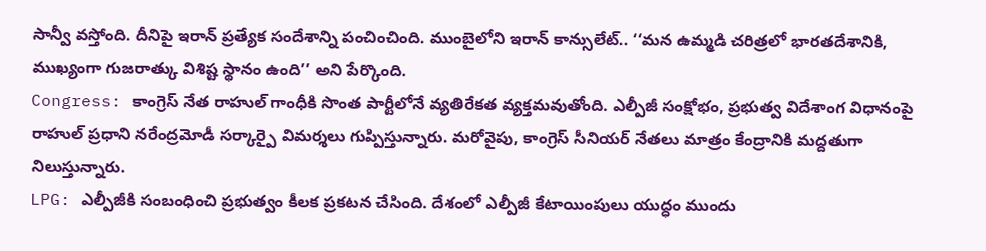సాన్వీ వస్తోంది. దీనిపై ఇరాన్ ప్రత్యేక సందేశాన్ని పంచించింది. ముంబైలోని ఇరాన్ కాన్సులేట్.. ‘‘మన ఉమ్మడి చరిత్రలో భారతదేశానికి, ముఖ్యంగా గుజరాత్కు విశిష్ట స్థానం ఉంది’’ అని పేర్కొంది.
Congress: కాంగ్రెస్ నేత రాహుల్ గాంధీకి సొంత పార్టీలోనే వ్యతిరేకత వ్యక్తమవుతోంది. ఎల్పీజీ సంక్షోభం, ప్రభుత్వ విదేశాంగ విధానంపై రాహుల్ ప్రధాని నరేంద్రమోడీ సర్కార్పై విమర్శలు గుప్పిస్తున్నారు. మరోవైపు, కాంగ్రెస్ సీనియర్ నేతలు మాత్రం కేంద్రానికి మద్దతుగా నిలుస్తున్నారు.
LPG: ఎల్పీజీకి సంబంధించి ప్రభుత్వం కీలక ప్రకటన చేసింది. దేశంలో ఎల్పీజీ కేటాయింపులు యుద్ధం ముందు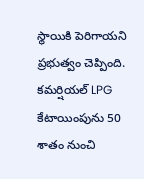స్థాయికి పెరిగాయని ప్రభుత్వం చెప్పింది. కమర్షియల్ LPG కేటాయింపును 50 శాతం నుంచి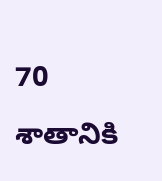70 శాతానికి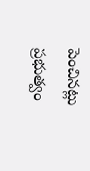పెంచినట్లు ప్రభుత్వం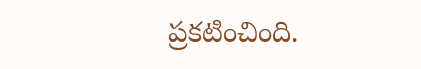ప్రకటించింది.